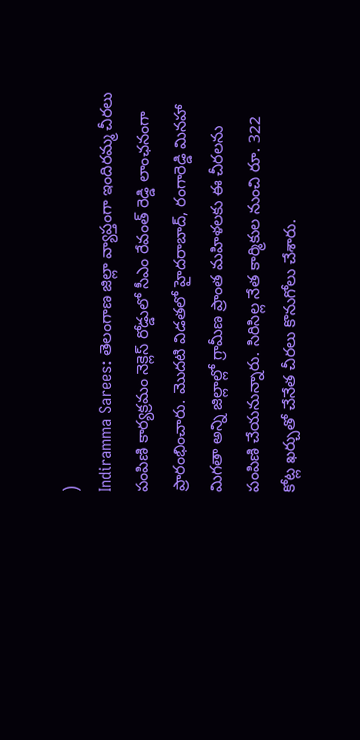)
Indiramma Sarees: తెలంగాణ జిల్లా వ్యాప్తంగా ఇందిరమ్మ చీరలు పంపిణి కార్యక్రమం నెక్లెస్ రోడ్డులో సీఎం రేవంత్ రెడ్డి లాంఛనంగా ప్రారంభించారు. మొదటి విడతలో హైదరాబాద్, రంగారెడ్డి మినహా మిగతా అన్ని జిల్లాల్లో గ్రామీణ ప్రాంత మహిళలకు ఈ చీరలను పంపిణి చేయనున్నారు. సిరిసిల్ల నేత కార్మికుల నుంచి రూ. 322 కోట్ల ఖర్చుతో చేనేత చీరలు కొనుగోలు చేశారు.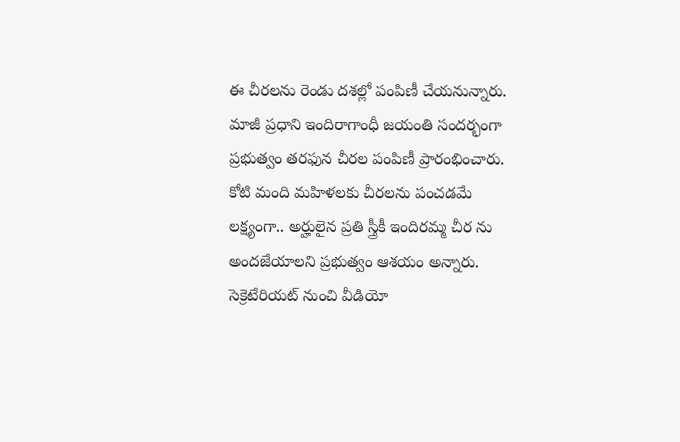ఈ చీరలను రెండు దశల్లో పంపిణీ చేయనున్నారు. మాజీ ప్రధాని ఇందిరాగాంధీ జయంతి సందర్భంగా ప్రభుత్వం తరఫున చీరల పంపిణీ ప్రారంభించారు. కోటి మంది మహిళలకు చీరలను పంచడమే లక్ష్యంగా.. అర్హులైన ప్రతి స్త్రీకీ ఇందిరమ్మ చీర ను అందజేయాలని ప్రభుత్వం ఆశయం అన్నారు.
సెక్రెటేరియట్ నుంచి వీడియో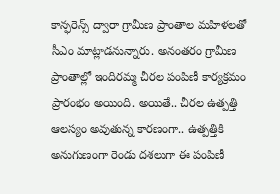కాన్ఫరెన్స్ ద్వారా గ్రామీణ ప్రాంతాల మహిళలతో సీఎం మాట్లాడనున్నారు. అనంతరం గ్రామీణ ప్రాంతాల్లో ఇందిరమ్మ చీరల పంపిణీ కార్యక్రమం ప్రారంభం అయింది. అయితే.. చీరల ఉత్పత్తి ఆలస్యం అవుతున్న కారణంగా.. ఉత్పత్తికి అనుగుణంగా రెండు దశలుగా ఈ పంపిణీ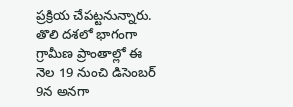ప్రక్రియ చేపట్టనున్నారు. తొలి దశలో భాగంగా గ్రామీణ ప్రాంతాల్లో ఈ నెల 19 నుంచి డిసెంబర్ 9న అనగా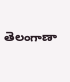తెలంగాణా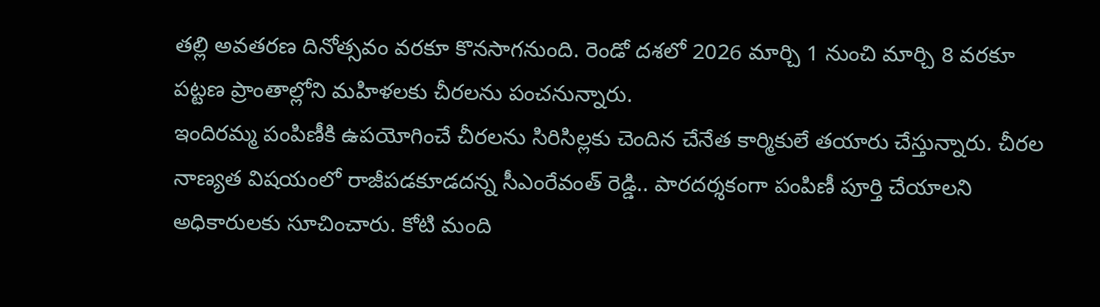తల్లి అవతరణ దినోత్సవం వరకూ కొనసాగనుంది. రెండో దశలో 2026 మార్చి 1 నుంచి మార్చి 8 వరకూ పట్టణ ప్రాంతాల్లోని మహిళలకు చీరలను పంచనున్నారు.
ఇందిరమ్మ పంపిణీకి ఉపయోగించే చీరలను సిరిసిల్లకు చెందిన చేనేత కార్మికులే తయారు చేస్తున్నారు. చీరల నాణ్యత విషయంలో రాజీపడకూడదన్న సీఎంరేవంత్ రెడ్డి.. పారదర్శకంగా పంపిణీ పూర్తి చేయాలని అధికారులకు సూచించారు. కోటి మంది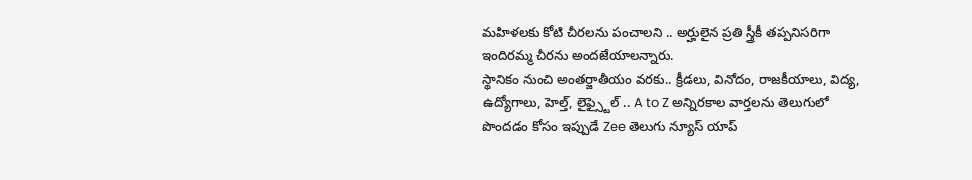మహిళలకు కోటి చీరలను పంచాలని .. అర్హులైన ప్రతి స్త్రీకీ తప్పనిసరిగా ఇందిరమ్మ చీరను అందజేయాలన్నారు.
స్థానికం నుంచి అంతర్జాతీయం వరకు.. క్రీడలు, వినోదం, రాజకీయాలు, విద్య, ఉద్యోగాలు, హెల్త్, లైఫ్స్టైల్ .. A to Z అన్నిరకాల వార్తలను తెలుగులో పొందడం కోసం ఇప్పుడే Zee తెలుగు న్యూస్ యాప్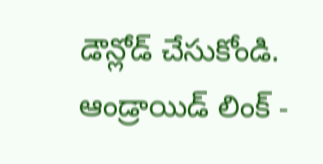డౌన్లోడ్ చేసుకోండి.
ఆండ్రాయిడ్ లింక్ -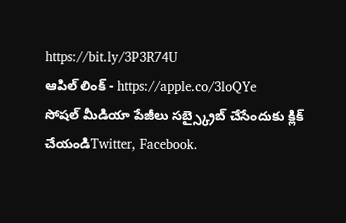https://bit.ly/3P3R74U
ఆపిల్ లింక్ - https://apple.co/3loQYe
సోషల్ మీడియా పేజీలు సబ్స్క్రైబ్ చేసేందుకు క్లిక్ చేయండిTwitter, Facebook.